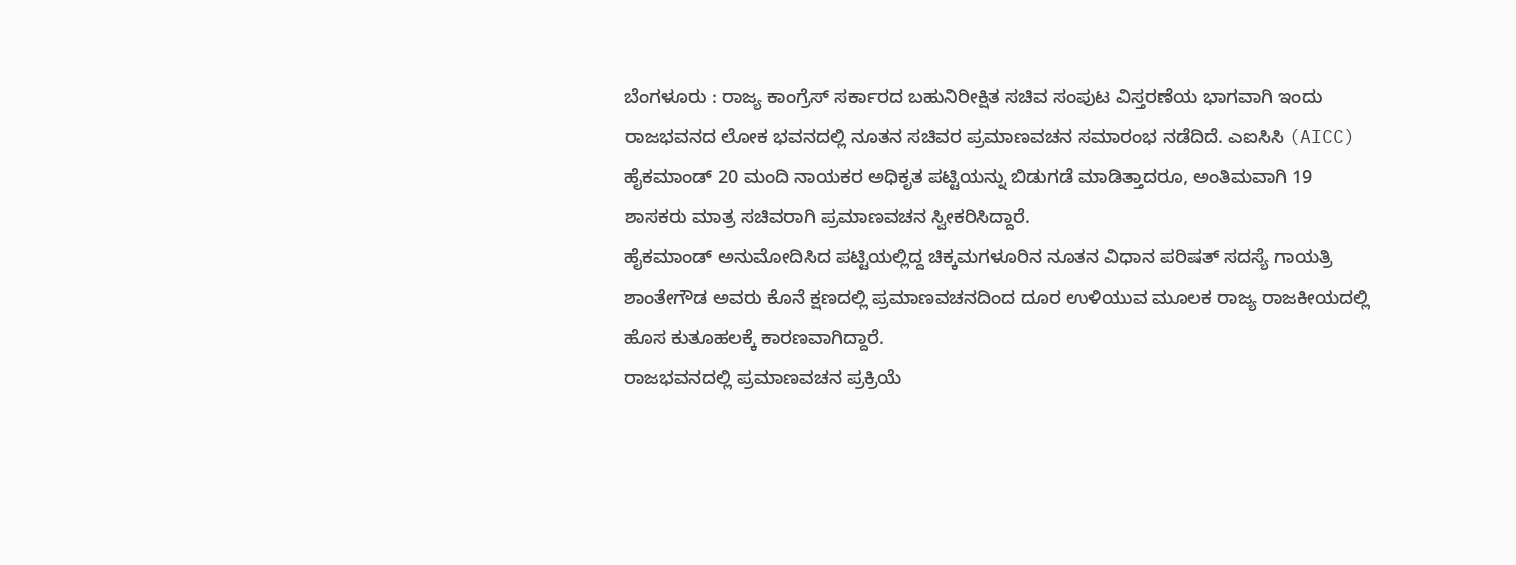ಬೆಂಗಳೂರು : ರಾಜ್ಯ ಕಾಂಗ್ರೆಸ್ ಸರ್ಕಾರದ ಬಹುನಿರೀಕ್ಷಿತ ಸಚಿವ ಸಂಪುಟ ವಿಸ್ತರಣೆಯ ಭಾಗವಾಗಿ ಇಂದು ರಾಜಭವನದ ಲೋಕ ಭವನದಲ್ಲಿ ನೂತನ ಸಚಿವರ ಪ್ರಮಾಣವಚನ ಸಮಾರಂಭ ನಡೆದಿದೆ. ಎಐಸಿಸಿ (AICC) ಹೈಕಮಾಂಡ್ 20 ಮಂದಿ ನಾಯಕರ ಅಧಿಕೃತ ಪಟ್ಟಿಯನ್ನು ಬಿಡುಗಡೆ ಮಾಡಿತ್ತಾದರೂ, ಅಂತಿಮವಾಗಿ 19 ಶಾಸಕರು ಮಾತ್ರ ಸಚಿವರಾಗಿ ಪ್ರಮಾಣವಚನ ಸ್ವೀಕರಿಸಿದ್ದಾರೆ.
ಹೈಕಮಾಂಡ್ ಅನುಮೋದಿಸಿದ ಪಟ್ಟಿಯಲ್ಲಿದ್ದ ಚಿಕ್ಕಮಗಳೂರಿನ ನೂತನ ವಿಧಾನ ಪರಿಷತ್ ಸದಸ್ಯೆ ಗಾಯತ್ರಿ ಶಾಂತೇಗೌಡ ಅವರು ಕೊನೆ ಕ್ಷಣದಲ್ಲಿ ಪ್ರಮಾಣವಚನದಿಂದ ದೂರ ಉಳಿಯುವ ಮೂಲಕ ರಾಜ್ಯ ರಾಜಕೀಯದಲ್ಲಿ ಹೊಸ ಕುತೂಹಲಕ್ಕೆ ಕಾರಣವಾಗಿದ್ದಾರೆ.
ರಾಜಭವನದಲ್ಲಿ ಪ್ರಮಾಣವಚನ ಪ್ರಕ್ರಿಯೆ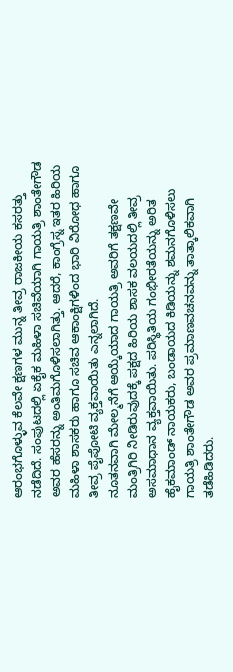ಆರಂಭಗೊಳ್ಳುವ ಕೆಲವೇ ಕ್ಷಣಗಳ ಮುನ್ನ ತೀವ್ರ ರಾಜಕೀಯ ಕಸರತ್ತು ನಡೆದಿದೆ. ಸಂಪುಟದಲ್ಲಿ ಏಕೈಕ ಮಹಿಳಾ ಸಚಿವೆಯಾಗಿ ಗಾಯತ್ರಿ ಶಾಂತೇಗೌಡ ಅವರ ಹೆಸರನ್ನು ಅಂತಿಮಗೊಳಿಸಲಾಗಿತ್ತು. ಆದರೆ, ಕಾಂಗ್ರೆಸ್ನ ಇತರ ಹಿರಿಯ ಮಹಿಳಾ ಶಾಸಕರು ಹಾಗೂ ಸಚಿವ ಆಕಾಂಕ್ಷಿಗಳಿಂದ ಭಾರಿ ವಿರೋಧ ಹಾಗೂ ತೀವ್ರ ಪೈಪೋಟಿ ವ್ಯಕ್ತವಾಯಿತು ಎನ್ನಲಾಗಿದೆ.
ನೂತನವಾಗಿ ಮೇಲ್ಮನೆಗೆ ಆಯ್ಕೆಯಾದ ಗಾಯತ್ರಿ ಅವರಿಗೆ ತಕ್ಷಣವೇ ಮಂತ್ರಿಗಿರಿ ನೀಡಿರುವುದಕ್ಕೆ ಪಕ್ಷದ ಹಿರಿಯ ಶಾಸಕ ವಲಯದಲ್ಲಿ ತೀವ್ರ ಅಸಮಾಧಾನ ವ್ಯಕ್ತವಾಯಿತು. ಪರಿಸ್ಥಿತಿಯ ಗಂಭೀರತೆಯನ್ನು ಅರಿತ ಹೈಕಮಾಂಡ್ ನಾಯಕರು, ಬಂಡಾಯದ ಕಿಡಿಯನ್ನು ಶಮನಗೊಳಿಸಲು ಗಾಯತ್ರಿ ಶಾಂತೇಗೌಡ ಅವರ ಪ್ರಮಾಣವಚನವನ್ನು ತಾತ್ಕಾಲಿಕವಾಗಿ ತಡೆಹಿಡಿದರು.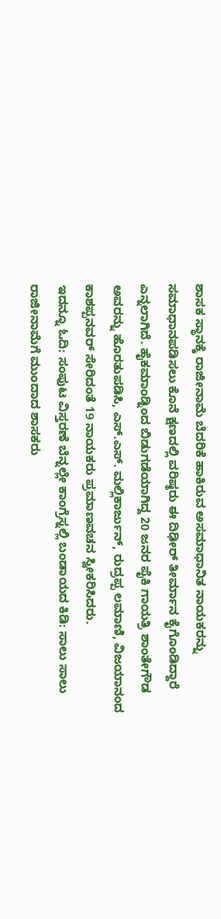ಶಾಸಕ ಸ್ಥಾನಕ್ಕೆ ರಾಜೀನಾಮೆ ಬೆದರಿಕೆ ಹಾಕಿರುವ ಅಸಮಾಧಾನಿತ ನಾಯಕರನ್ನು ಸಮಾಧಾನಪಡಿಸಲು ಕೊನೆ ಕ್ಷಣದಲ್ಲಿ ವರಿಷ್ಠರು ಈ ದಿಢೀರ್ ತೀರ್ಮಾನ ಕೈಗೊಂಡಿದ್ದಾರೆ ಎನ್ನಲಾಗಿದೆ. ಹೈಕಮಾಂಡ್ನಿಂದ ಬಿಡುಗಡೆಯಾಗಿದ್ದ 20 ಜನರ ಪೈಕಿ ಗಾಯತ್ರಿ ಶಾಂತೇಗೌಡ ಅವರನ್ನು ಹೊರತುಪಡಿಸಿ, ಎಸ್.ಎಸ್. ಮಲ್ಲಿಕಾರ್ಜುನ್, ರುದ್ರಪ್ಪ ಲಮಾಣಿ, ವಿಜಯಾನಂದ ಕಾಶಪ್ಪನವರ್ ಸೇರಿದಂತೆ 19 ನಾಯಕರು ಪ್ರಮಾಣವಚನ ಸ್ವೀಕರಿಸಿದರು.
ಇದನ್ನೂ ಓದಿ: ಸಂಪುಟ ವಿಸ್ತರಣೆ ಬೆನ್ನಲ್ಲೇ ಕಾಂಗ್ರೆಸ್ನಲ್ಲಿ ಬಂಡಾಯದ ಕಿಡಿ: ಸಾಲು ಸಾಲು ರಾಜೀನಾಮೆಗೆ ಮುಂದಾದ ಶಾಸಕರು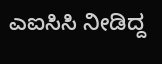ಎಐಸಿಸಿ ನೀಡಿದ್ದ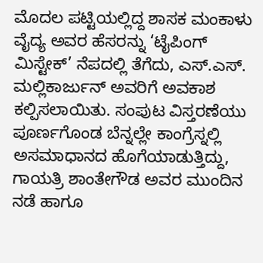ಮೊದಲ ಪಟ್ಟಿಯಲ್ಲಿದ್ದ ಶಾಸಕ ಮಂಕಾಳು ವೈದ್ಯ ಅವರ ಹೆಸರನ್ನು ‘ಟೈಪಿಂಗ್ ಮಿಸ್ಟೇಕ್’ ನೆಪದಲ್ಲಿ ತೆಗೆದು, ಎಸ್.ಎಸ್. ಮಲ್ಲಿಕಾರ್ಜುನ್ ಅವರಿಗೆ ಅವಕಾಶ ಕಲ್ಪಿಸಲಾಯಿತು. ಸಂಪುಟ ವಿಸ್ತರಣೆಯು ಪೂರ್ಣಗೊಂಡ ಬೆನ್ನಲ್ಲೇ ಕಾಂಗ್ರೆಸ್ನಲ್ಲಿ ಅಸಮಾಧಾನದ ಹೊಗೆಯಾಡುತ್ತಿದ್ದು, ಗಾಯತ್ರಿ ಶಾಂತೇಗೌಡ ಅವರ ಮುಂದಿನ ನಡೆ ಹಾಗೂ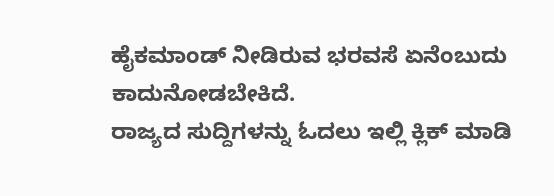ಹೈಕಮಾಂಡ್ ನೀಡಿರುವ ಭರವಸೆ ಏನೆಂಬುದು ಕಾದುನೋಡಬೇಕಿದೆ.
ರಾಜ್ಯದ ಸುದ್ದಿಗಳನ್ನು ಓದಲು ಇಲ್ಲಿ ಕ್ಲಿಕ್ ಮಾಡಿ